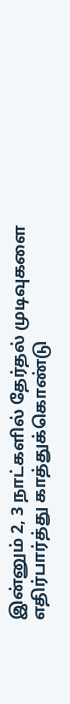இன்னும் 2, 3 நாட்களில் தேர்தல் முடிவுகளை எதிர்பார்த்து காத்துக்கொண்டு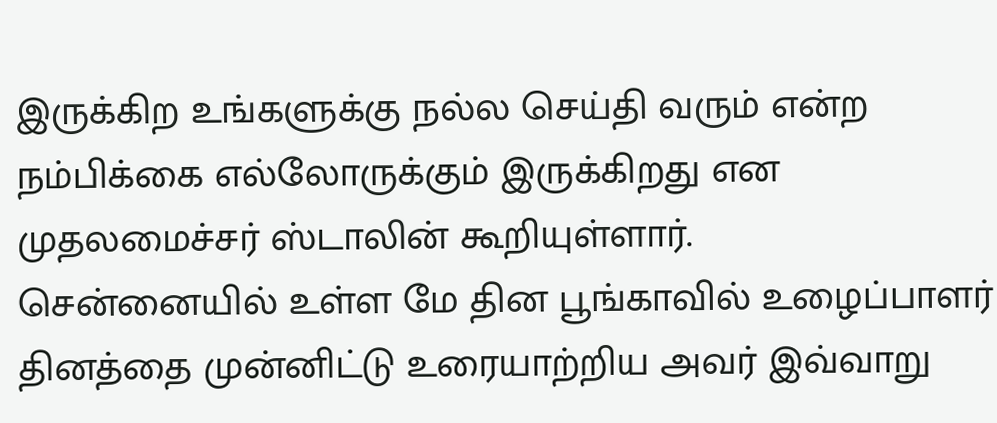இருக்கிற உங்களுக்கு நல்ல செய்தி வரும் என்ற நம்பிக்கை எல்லோருக்கும் இருக்கிறது என முதலமைச்சர் ஸ்டாலின் கூறியுள்ளார்.
சென்னையில் உள்ள மே தின பூங்காவில் உழைப்பாளர் தினத்தை முன்னிட்டு உரையாற்றிய அவர் இவ்வாறு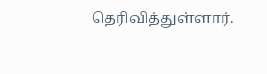தெரிவித்துள்ளார்.